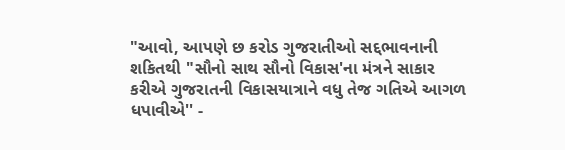"આવો, આપણે છ કરોડ ગુજરાતીઓ સદ્દભાવનાની શકિતથી "સૌનો સાથ સૌનો વિકાસ'ના મંત્રને સાકાર કરીએ ગુજરાતની વિકાસયાત્રાને વધુ તેજ ગતિએ આગળ ધપાવીએ'' -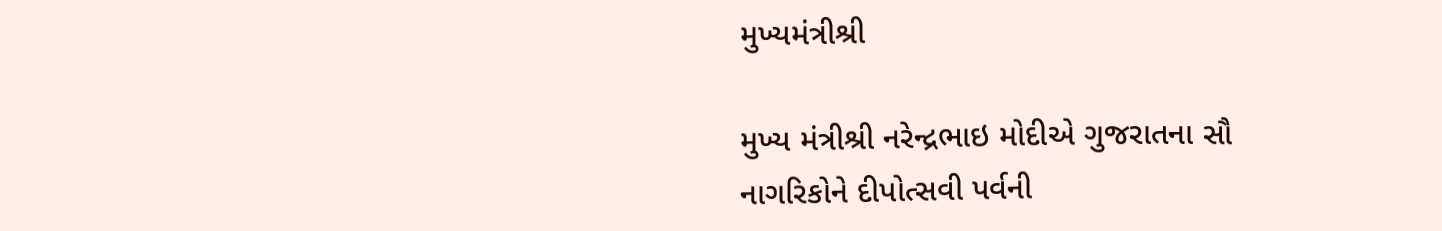મુખ્યમંત્રીશ્રી

મુખ્ય મંત્રીશ્રી નરેન્દ્રભાઇ મોદીએ ગુજરાતના સૌ નાગરિકોને દીપોત્સવી પર્વની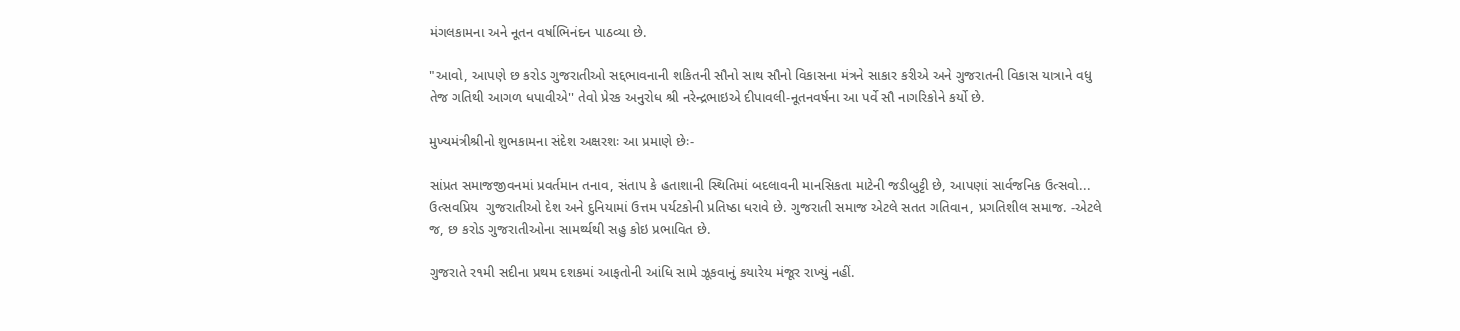મંગલકામના અને નૂતન વર્ષાભિનંદન પાઠવ્યા છે.

"આવો, આપણે છ કરોડ ગુજરાતીઓ સદ્દભાવનાની શકિતની સૌનો સાથ સૌનો વિકાસના મંત્રને સાકાર કરીએ અને ગુજરાતની વિકાસ યાત્રાને વધુ તેજ ગતિથી આગળ ધપાવીએ'' તેવો પ્રેરક અનુરોધ શ્રી નરેન્દ્રભાઇએ દીપાવલી-નૂતનવર્ષના આ પર્વે સૌ નાગરિકોને કર્યો છે.

મુખ્યમંત્રીશ્રીનો શુભકામના સંદેશ અક્ષરશઃ આ પ્રમાણે છેઃ-

સાંપ્રત સમાજજીવનમાં પ્રવર્તમાન તનાવ, સંતાપ કે હતાશાની સ્થિતિમાં બદલાવની માનસિકતા માટેની જડીબુટ્ટી છે, આપણાં સાર્વજનિક ઉત્સવો... ઉત્સવપ્રિય  ગુજરાતીઓ દેશ અને દુનિયામાં ઉત્તમ પર્યટકોની પ્રતિષ્ઠા ધરાવે છે. ગુજરાતી સમાજ એટલે સતત ગતિવાન, પ્રગતિશીલ સમાજ. -એટલે જ, છ કરોડ ગુજરાતીઓના સામર્થ્યથી સહુ કોઇ પ્રભાવિત છે.

ગુજરાતે ર૧મી સદીના પ્રથમ દશકમાં આફતોની આંધિ સામે ઝૂકવાનું કયારેય મંજૂર રાખ્યું નહીં.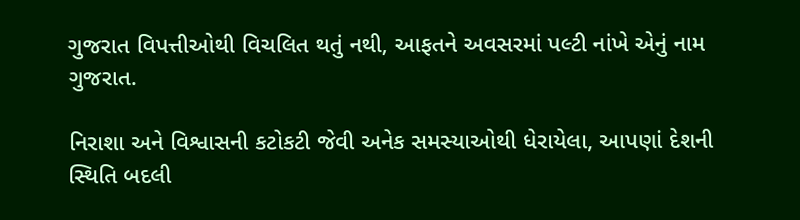ગુજરાત વિપત્તીઓથી વિચલિત થતું નથી, આફતને અવસરમાં પલ્ટી નાંખે એનું નામ ગુજરાત.

નિરાશા અને વિશ્વાસની કટોકટી જેવી અનેક સમસ્યાઓથી ધેરાયેલા, આપણાં દેશની સ્થિતિ બદલી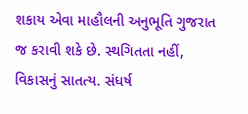શકાય એવા માહૌલની અનુભૂતિ ગુજરાત જ કરાવી શકે છે. સ્થગિતતા નહીં, વિકાસનું સાતત્ય. સંધર્ષ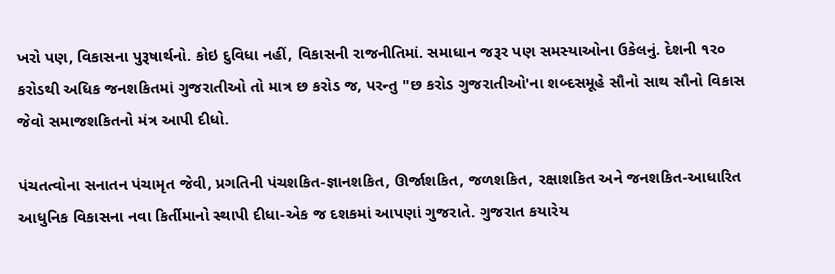ખરો પણ, વિકાસના પુરૂષાર્થનો. કોઇ દુવિધા નહીં, વિકાસની રાજનીતિમાં. સમાધાન જરૂર પણ સમસ્યાઓના ઉકેલનું. દેશની ૧ર૦ કરોડથી અધિક જનશકિતમાં ગુજરાતીઓ તો માત્ર છ કરોડ જ, પરન્તુ "છ કરોડ ગુજરાતીઓ'ના શબ્દસમૂહે સૌનો સાથ સૌનો વિકાસ જેવો સમાજશકિતનો મંત્ર આપી દીધો.

પંચતત્વોના સનાતન પંચામૃત જેવી, પ્રગતિની પંચશકિત-જ્ઞાનશકિત, ઊર્જાશકિત, જળશકિત, રક્ષાશકિત અને જનશકિત-આધારિત આધુનિક વિકાસના નવા કિર્તીમાનો સ્થાપી દીધા-એક જ દશકમાં આપણાં ગુજરાતે. ગુજરાત કયારેય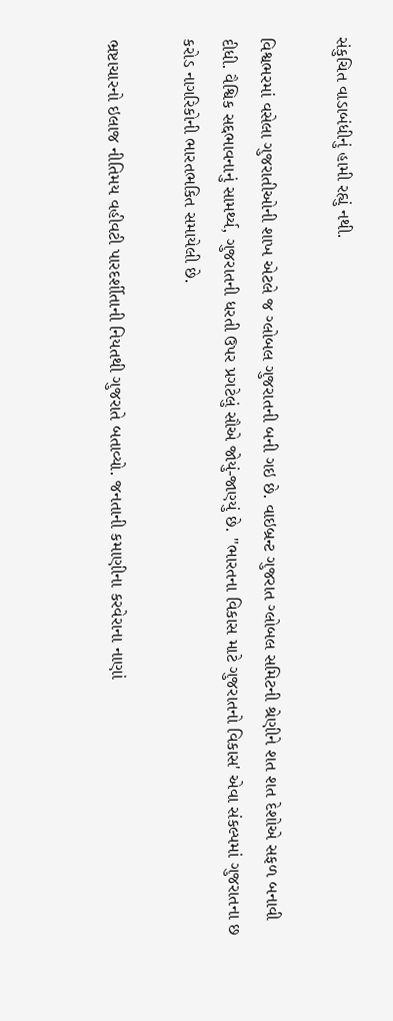સંકુચિત વાડાબંધીનું હામી રહ્યું નથી.

વિશ્વભરમાં વસેલા ગુજરાતીઓની શાખ એટલે જ ગ્લોબલ ગુજરાતની બની ગઇ છે. વાઇબ્રન્ટ ગુજરાત ગ્લોબલ સમિટની શ્રેણીને શત શત દેશોએ સફળ બનાવી દીધી. વૈશ્વિક સદ્દભાવનાનું સામર્થ્ય, ગુજરાતની ધરતી ઉપર પ્રગટેલું સૌએ જોયું-જાણ્યું છે. "ભારતના વિકાસ માટે ગુજરાતનો વિકાસ' એવા સંકલ્પમાં ગુજરાતના છ કરોડ નાગરિકોની ભારતભકિત સમાયેલી છે.

ભ્રષ્ટાચારનો ઇલાજ નીતિમય વહીવટી પારદર્શીતાની નિયતથી ગુજરાતે બતાવ્યો. જનતાની કમાણીના કરવેરાના નાણાં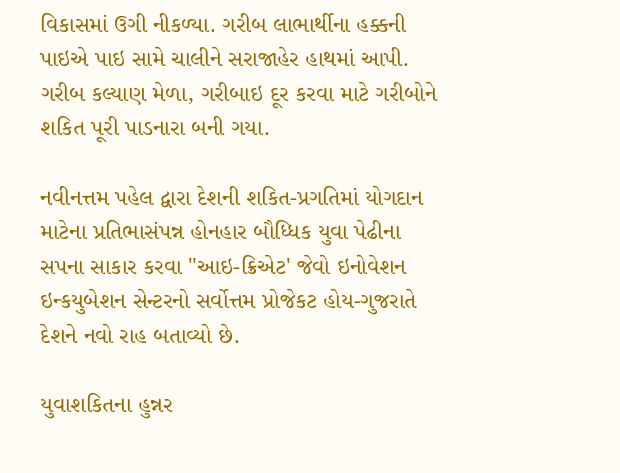વિકાસમાં ઉગી નીકળ્યા. ગરીબ લાભાર્થીના હક્કની પાઇએ પાઇ સામે ચાલીને સરાજાહેર હાથમાં આપી. ગરીબ કલ્યાણ મેળા, ગરીબાઇ દૂર કરવા માટે ગરીબોને શકિત પૂરી પાડનારા બની ગયા.

નવીનત્તમ પહેલ દ્વારા દેશની શકિત-પ્રગતિમાં યોગદાન માટેના પ્રતિભાસંપન્ન હોનહાર બૌધ્ધિક યુવા પેઢીના સપના સાકાર કરવા "આઇ-ક્રિએટ' જેવો ઇનોવેશન ઇન્કયુબેશન સેન્ટરનો સર્વોત્તમ પ્રોજેકટ હોય-ગુજરાતે દેશને નવો રાહ બતાવ્યો છે.

યુવાશકિતના હુન્નર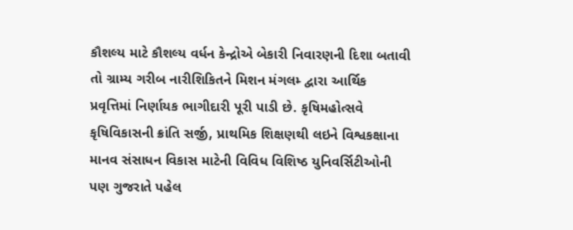કૌશલ્ય માટે કૌશલ્ય વર્ધન કેન્દ્રોએ બેકારી નિવારણની દિશા બતાવી તો ગ્રામ્ય ગરીબ નારીશિકિતને મિશન મંગલમ્‍ દ્વારા આર્થિક પ્રવૃત્તિમાં નિર્ણાયક ભાગીદારી પૂરી પાડી છે. કૃષિમહોત્સવે કૃષિવિકાસની ક્રાંતિ સર્જી, પ્રાથમિક શિક્ષણથી લઇને વિશ્વકક્ષાના માનવ સંસાધન વિકાસ માટેની વિવિધ વિશિષ્ઠ યુનિવર્સિટીઓની પણ ગુજરાતે પહેલ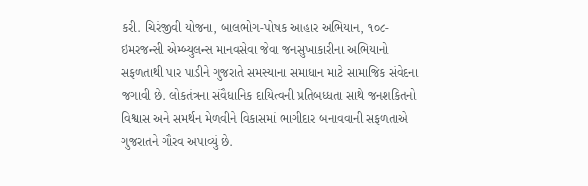કરી. ચિરંજીવી યોજના, બાલભોગ-પોષક આહાર અભિયાન, ૧૦૮-ઇમરજન્સી એમ્બ્યુલન્સ માનવસેવા જેવા જનસુખાકારીના અભિયાનો સફળતાથી પાર પાડીને ગુજરાતે સમસ્યાના સમાધાન માટે સામાજિક સંવેદના જગાવી છે. લોકતંત્રના સંવૈધાનિક દાયિત્વની પ્રતિબધ્ધતા સાથે જનશકિતનો વિશ્વાસ અને સમર્થન મેળવીને વિકાસમાં ભાગીદાર બનાવવાની સફળતાએ ગુજરાતને ગૌરવ અપાવ્યું છે.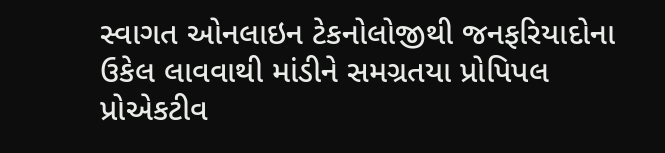સ્વાગત ઓનલાઇન ટેકનોલોજીથી જનફરિયાદોના ઉકેલ લાવવાથી માંડીને સમગ્રતયા પ્રોપિપલ પ્રોએકટીવ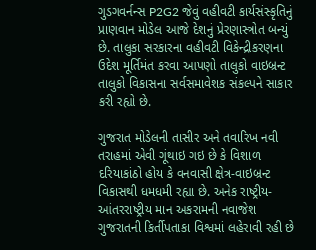ગુડગવર્નન્સ P2G2 જેવું વહીવટી કાર્યસંસ્કૃતિનું પ્રાણવાન મોડેલ આજે દેશનું પ્રેરણાસ્ત્રોત બન્યું છે. તાલુકા સરકારના વહીવટી વિકેન્દ્રીકરણના ઉદેશ મૂર્તિમંત કરવા આપણો તાલુકો વાઇબ્રન્ટ તાલુકો વિકાસના સર્વસમાવેશક સંકલ્પને સાકાર કરી રહ્યો છે.

ગુજરાત મોડેલની તાસીર અને તવારિખ નવી તરાહમાં એવી ગૂંથાઇ ગઇ છે કે વિશાળ દરિયાકાંઠો હોય કે વનવાસી ક્ષેત્ર-વાઇબ્રન્ટ વિકાસથી ધમધમી રહ્યા છે. અનેક રાષ્ટ્રીય-આંતરરાષ્ટ્રીય માન અકરામની નવાજેશ ગુજરાતની કિર્તીપતાકા વિશ્વમાં લહેરાવી રહી છે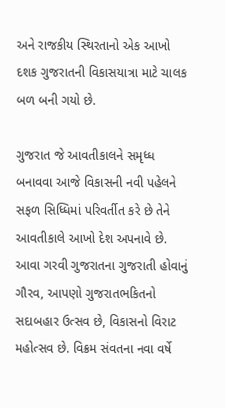અને રાજકીય સ્થિરતાનો એક આખો દશક ગુજરાતની વિકાસયાત્રા માટે ચાલક બળ બની ગયો છે.

ગુજરાત જે આવતીકાલને સમૃધ્ધ બનાવવા આજે વિકાસની નવી પહેલને સફળ સિધ્ધિમાં પરિવર્તીત કરે છે તેને આવતીકાલે આખો દેશ અપનાવે છે. આવા ગરવી ગુજરાતના ગુજરાતી હોવાનું ગૌરવ, આપણો ગુજરાતભકિતનો સદાબહાર ઉત્સવ છે, વિકાસનો વિરાટ મહોત્સવ છે. વિક્રમ સંવતના નવા વર્ષે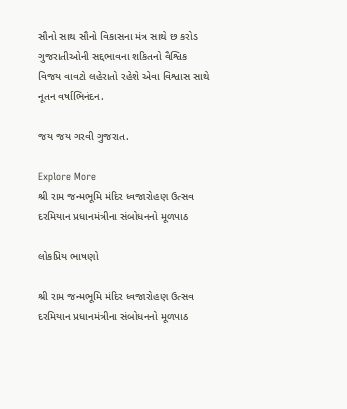સૌનો સાથ સૌનો વિકાસના મંત્ર સાથે છ કરોડ ગુજરાતીઓની સદ્દભાવના શકિતનો વૈશ્વિક વિજય વાવટો લહેરાતો રહેશે એવા વિશ્વાસ સાથે નૂતન વર્ષાભિનંદન.

જય જય ગરવી ગુજરાત.

Explore More
શ્રી રામ જન્મભૂમિ મંદિર ધ્વજારોહણ ઉત્સવ દરમિયાન પ્રધાનમંત્રીના સંબોધનનો મૂળપાઠ

લોકપ્રિય ભાષણો

શ્રી રામ જન્મભૂમિ મંદિર ધ્વજારોહણ ઉત્સવ દરમિયાન પ્રધાનમંત્રીના સંબોધનનો મૂળપાઠ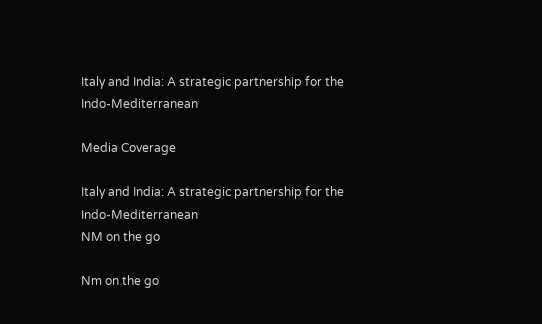Italy and India: A strategic partnership for the Indo-Mediterranean

Media Coverage

Italy and India: A strategic partnership for the Indo-Mediterranean
NM on the go

Nm on the go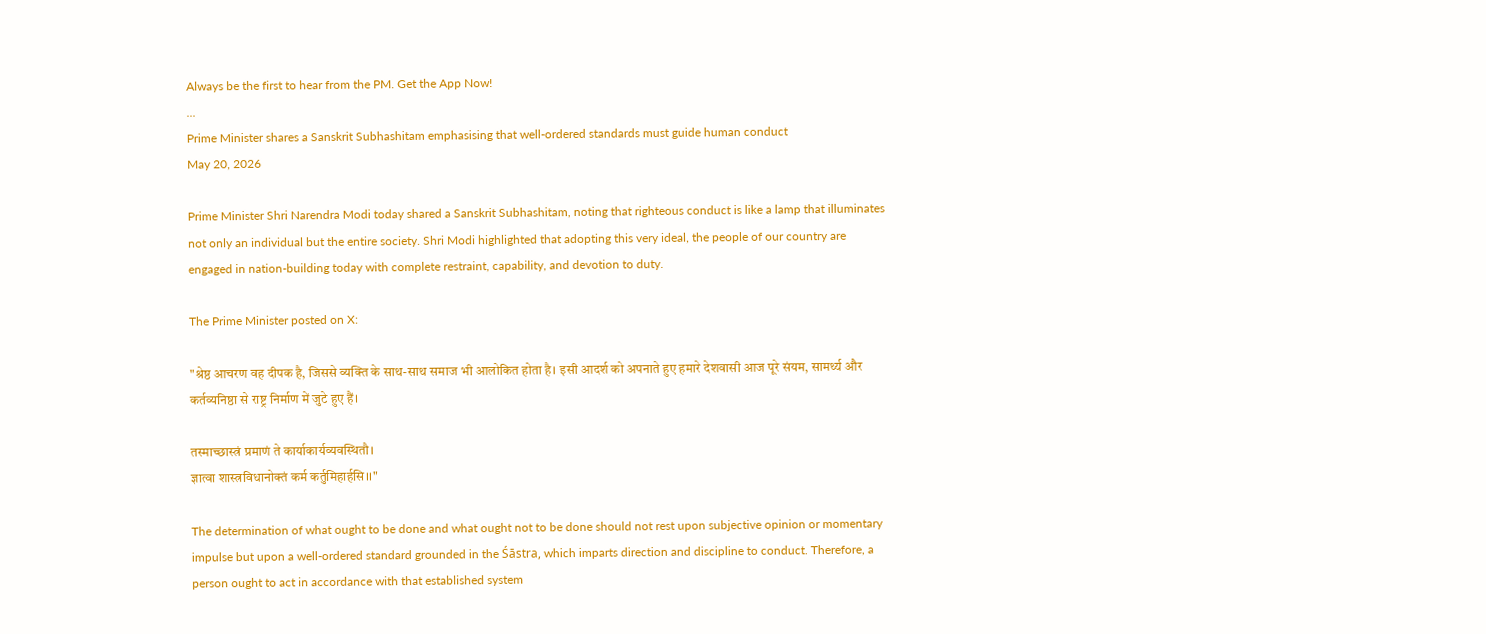Always be the first to hear from the PM. Get the App Now!
...
Prime Minister shares a Sanskrit Subhashitam emphasising that well-ordered standards must guide human conduct
May 20, 2026

Prime Minister Shri Narendra Modi today shared a Sanskrit Subhashitam, noting that righteous conduct is like a lamp that illuminates not only an individual but the entire society. Shri Modi highlighted that adopting this very ideal, the people of our country are engaged in nation-building today with complete restraint, capability, and devotion to duty.

The Prime Minister posted on X:

"श्रेष्ठ आचरण वह दीपक है, जिससे व्यक्ति के साथ-साथ समाज भी आलोकित होता है। इसी आदर्श को अपनाते हुए हमारे देशवासी आज पूरे संयम, सामर्थ्य और कर्तव्यनिष्ठा से राष्ट्र निर्माण में जुटे हुए हैं।

तस्माच्छास्त्रं प्रमाणं ते कार्याकार्यव्यवस्थितौ।
ज्ञात्वा शास्त्रविधानोक्तं कर्म कर्तुमिहार्हसि।।"

The determination of what ought to be done and what ought not to be done should not rest upon subjective opinion or momentary impulse but upon a well-ordered standard grounded in the Śāstra, which imparts direction and discipline to conduct. Therefore, a person ought to act in accordance with that established system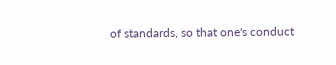of standards, so that one's conduct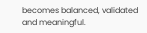becomes balanced, validated and meaningful.